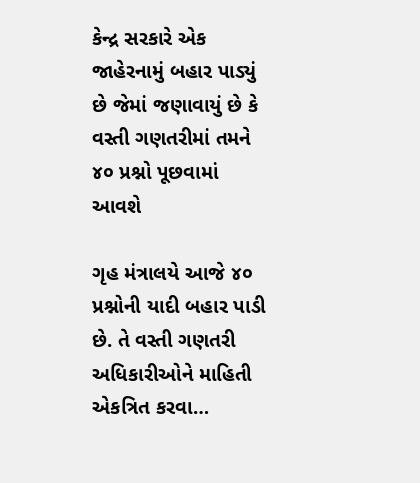કેન્દ્ર સરકારે એક જાહેરનામું બહાર પાડ્યું છે જેમાં જણાવાયું છે કે વસ્તી ગણતરીમાં તમને ૪૦ પ્રશ્નો પૂછવામાં આવશે

ગૃહ મંત્રાલયે આજે ૪૦ પ્રશ્નોની યાદી બહાર પાડી છે. તે વસ્તી ગણતરી અધિકારીઓને માહિતી એકત્રિત કરવા…